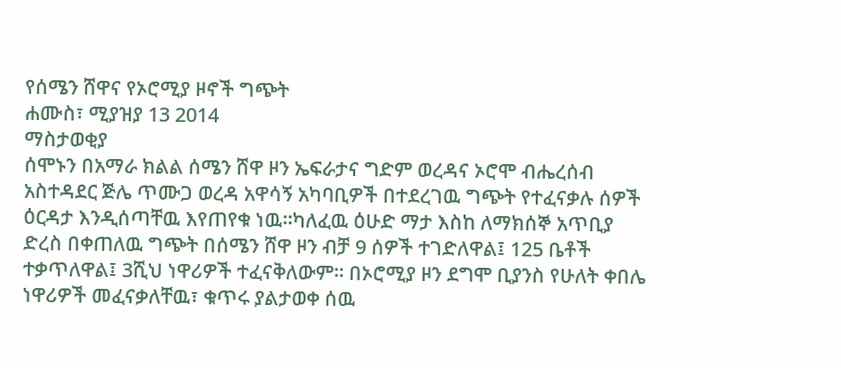የሰሜን ሸዋና የኦሮሚያ ዞኖች ግጭት
ሐሙስ፣ ሚያዝያ 13 2014
ማስታወቂያ
ሰሞኑን በአማራ ክልል ሰሜን ሸዋ ዞን ኤፍራታና ግድም ወረዳና ኦሮሞ ብሔረሰብ አስተዳደር ጅሌ ጥሙጋ ወረዳ አዋሳኝ አካባቢዎች በተደረገዉ ግጭት የተፈናቃሉ ሰዎች ዕርዳታ እንዲሰጣቸዉ እየጠየቁ ነዉ።ካለፈዉ ዕሁድ ማታ እስከ ለማክሰኞ አጥቢያ ድረስ በቀጠለዉ ግጭት በሰሜን ሸዋ ዞን ብቻ 9 ሰዎች ተገድለዋል፤ 125 ቤቶች ተቃጥለዋል፤ 3ሺህ ነዋሪዎች ተፈናቅለውም። በኦሮሚያ ዞን ደግሞ ቢያንስ የሁለት ቀበሌ ነዋሪዎች መፈናቃለቸዉ፣ ቁጥሩ ያልታወቀ ሰዉ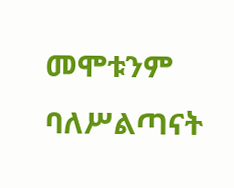መሞቱንም ባለሥልጣናት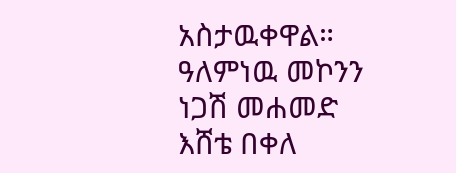አስታዉቀዋል።
ዓለምነዉ መኮንን
ነጋሽ መሐመድ
እሸቴ በቀለ